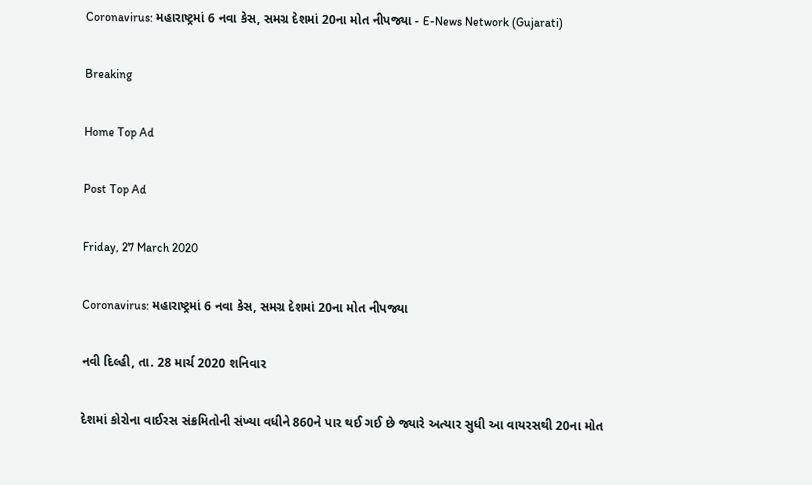Coronavirus: મહારાષ્ટ્રમાં 6 નવા કેસ, સમગ્ર દેશમાં 20ના મોત નીપજ્યા - E-News Network (Gujarati)

Breaking

Home Top Ad

Post Top Ad

Friday, 27 March 2020

Coronavirus: મહારાષ્ટ્રમાં 6 નવા કેસ, સમગ્ર દેશમાં 20ના મોત નીપજ્યા

નવી દિલ્હી, તા. 28 માર્ચ 2020 શનિવાર

દેશમાં કોરોના વાઈરસ સંક્રમિતોની સંખ્યા વધીને 860ને પાર થઈ ગઈ છે જ્યારે અત્યાર સુધી આ વાયરસથી 20ના મોત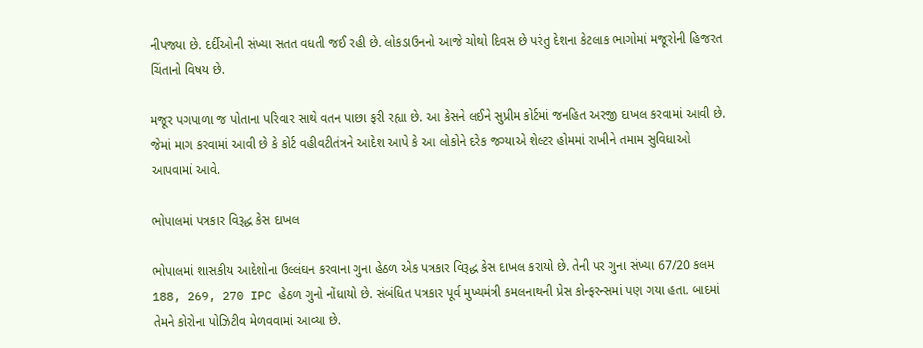નીપજ્યા છે. દર્દીઓની સંખ્યા સતત વધતી જઈ રહી છે. લોકડાઉનનો આજે ચોથો દિવસ છે પરંતુ દેશના કેટલાક ભાગોમાં મજૂરોની હિજરત ચિંતાનો વિષય છે.

મજૂર પગપાળા જ પોતાના પરિવાર સાથે વતન પાછા ફરી રહ્યા છે. આ કેસને લઈને સુપ્રીમ કોર્ટમાં જનહિત અરજી દાખલ કરવામાં આવી છે. જેમાં માગ કરવામાં આવી છે કે કોર્ટ વહીવટીતંત્રને આદેશ આપે કે આ લોકોને દરેક જગ્યાએ શેલ્ટર હોમમાં રાખીને તમામ સુવિધાઓ આપવામાં આવે.

ભોપાલમાં પત્રકાર વિરૂદ્ધ કેસ દાખલ

ભોપાલમાં શાસકીય આદેશોના ઉલ્લંઘન કરવાના ગુના હેઠળ એક પત્રકાર વિરૂદ્ધ કેસ દાખલ કરાયો છે. તેની પર ગુના સંખ્યા 67/20 કલમ 188, 269, 270 IPC હેઠળ ગુનો નોંધાયો છે. સંબંધિત પત્રકાર પૂર્વ મુખ્યમંત્રી કમલનાથની પ્રેસ કોન્ફરન્સમાં પણ ગયા હતા. બાદમાં તેમને કોરોના પોઝિટીવ મેળવવામાં આવ્યા છે.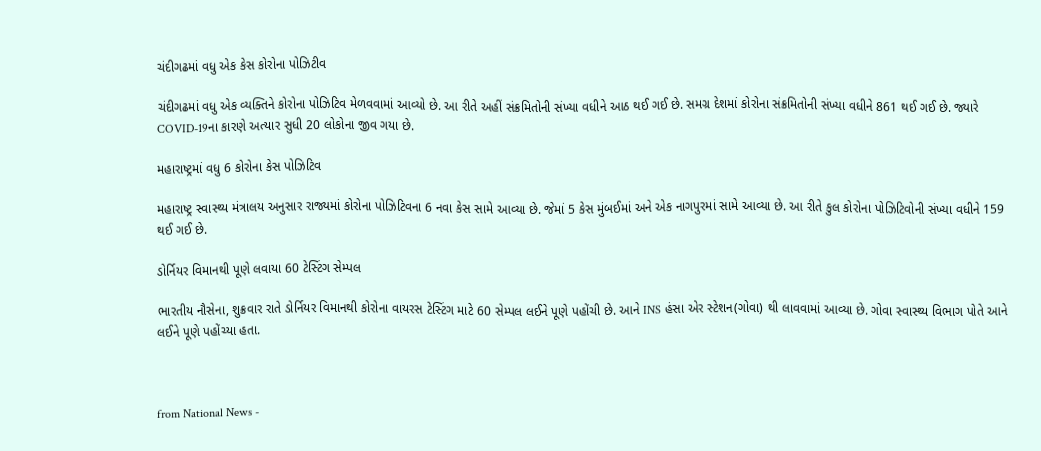ચંદીગઢમાં વધુ એક કેસ કોરોના પોઝિટીવ

ચંદીગઢમાં વધુ એક વ્યક્તિને કોરોના પોઝિટિવ મેળવવામાં આવ્યો છે. આ રીતે અહીં સંક્રમિતોની સંખ્યા વધીને આઠ થઈ ગઈ છે. સમગ્ર દેશમાં કોરોના સંક્રમિતોની સંખ્યા વધીને 861 થઈ ગઈ છે. જ્યારે COVID-19ના કારણે અત્યાર સુધી 20 લોકોના જીવ ગયા છે.

મહારાષ્ટ્રમાં વધુ 6 કોરોના કેસ પોઝિટિવ

મહારાષ્ટ્ર સ્વાસ્થ્ય મંત્રાલય અનુસાર રાજ્યમાં કોરોના પોઝિટિવના 6 નવા કેસ સામે આવ્યા છે. જેમાં 5 કેસ મુંબઈમાં અને એક નાગપુરમાં સામે આવ્યા છે. આ રીતે કુલ કોરોના પોઝિટિવોની સંખ્યા વધીને 159 થઈ ગઈ છે.

ડોર્નિયર વિમાનથી પૂણે લવાયા 60 ટેસ્ટિંગ સેમ્પલ

ભારતીય નૌસેના, શુક્રવાર રાતે ડોર્નિયર વિમાનથી કોરોના વાયરસ ટેસ્ટિંગ માટે 60 સેમ્પલ લઈને પૂણે પહોંચી છે. આને INS હંસા એર સ્ટેશન(ગોવા) થી લાવવામાં આવ્યા છે. ગોવા સ્વાસ્થ્ય વિભાગ પોતે આને લઈને પૂણે પહોંચ્યા હતા.



from National News -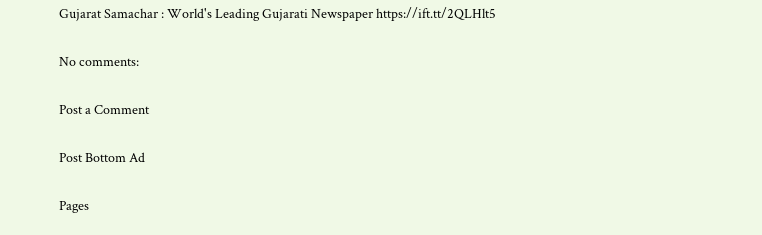Gujarat Samachar : World's Leading Gujarati Newspaper https://ift.tt/2QLHlt5

No comments:

Post a Comment

Post Bottom Ad

Pages